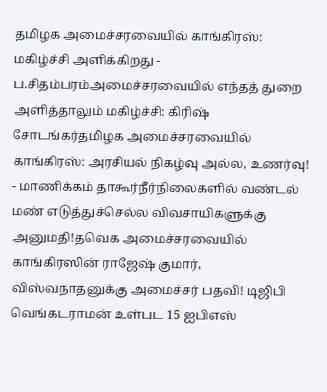தமிழக அமைச்சரவையில் காங்கிரஸ்: மகிழ்ச்சி அளிக்கிறது - ப.சிதம்பரம்அமைச்சரவையில் எந்தத் துறை அளித்தாலும் மகிழ்ச்சி: கிரிஷ் சோடங்கர்தமிழக அமைச்சரவையில் காங்கிரஸ்: அரசியல் நிகழ்வு அல்ல, உணர்வு! - மாணிக்கம் தாகூர்நீர்நிலைகளில் வண்டல் மண் எடுத்துச்செல்ல விவசாயிகளுக்கு அனுமதி!தவெக அமைச்சரவையில் காங்கிரஸின் ராஜேஷ் குமார், விஸ்வநாதனுக்கு அமைச்சர் பதவி! டிஜிபி வெங்கடராமன் உள்பட 15 ஐபிஎஸ்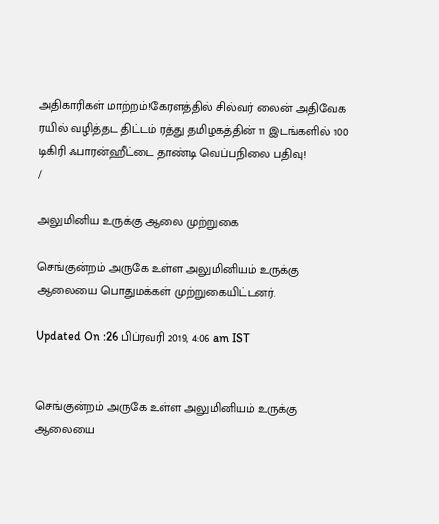அதிகாரிகள் மாற்றம்!கேரளத்தில் சில்வர் லைன் அதிவேக ரயில் வழித்தட திட்டம் ரத்து தமிழகத்தின் 11 இடங்களில் 100 டிகிரி ஃபாரன்ஹீட்டை தாண்டி வெப்பநிலை பதிவு!
/

அலுமினிய உருக்கு ஆலை முற்றுகை

செங்குன்றம் அருகே உள்ள அலுமினியம் உருக்கு ஆலையை பொதுமக்கள் முற்றுகையிட்டனர்.

Updated On :26 பிப்ரவரி 2019, 4:06 am IST


செங்குன்றம் அருகே உள்ள அலுமினியம் உருக்கு ஆலையை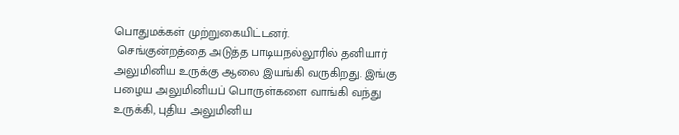பொதுமக்கள் முற்றுகையிட்டனர்.
 செங்குன்றத்தை அடுத்த பாடியநல்லூரில் தனியார் அலுமினிய உருக்கு ஆலை இயங்கி வருகிறது. இங்கு பழைய அலுமினியப் பொருள்களை வாங்கி வந்து உருக்கி, புதிய அலுமினிய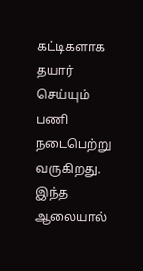கட்டிகளாக தயார் செய்யும் பணி நடைபெற்று வருகிறது. இந்த ஆலையால்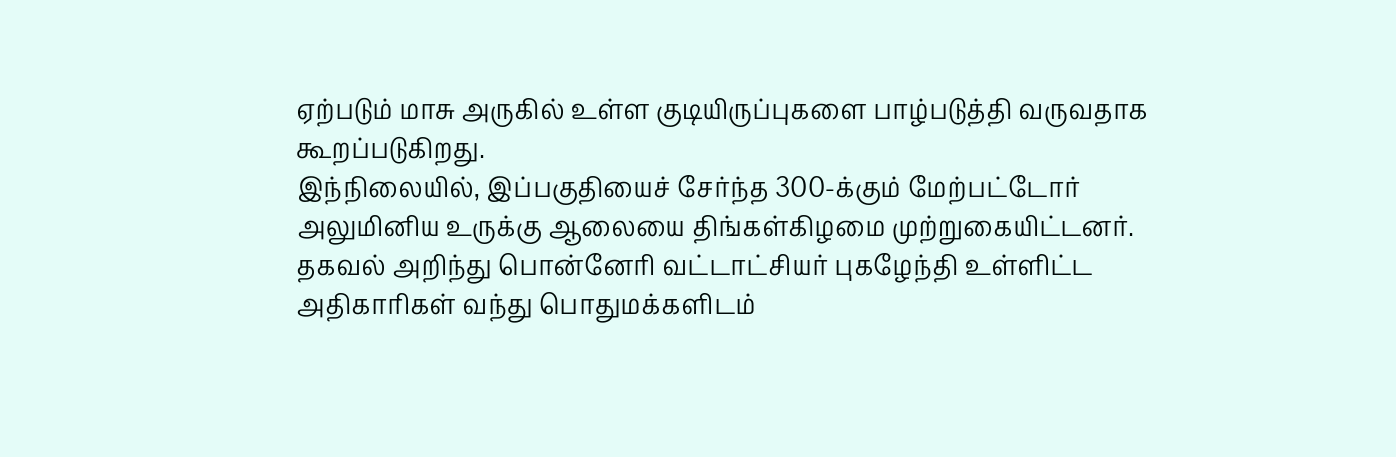ஏற்படும் மாசு அருகில் உள்ள குடியிருப்புகளை பாழ்படுத்தி வருவதாக கூறப்படுகிறது.
இந்நிலையில், இப்பகுதியைச் சேர்ந்த 300-க்கும் மேற்பட்டோர்  அலுமினிய உருக்கு ஆலையை திங்கள்கிழமை முற்றுகையிட்டனர். தகவல் அறிந்து பொன்னேரி வட்டாட்சியர் புகழேந்தி உள்ளிட்ட அதிகாரிகள் வந்து பொதுமக்களிடம்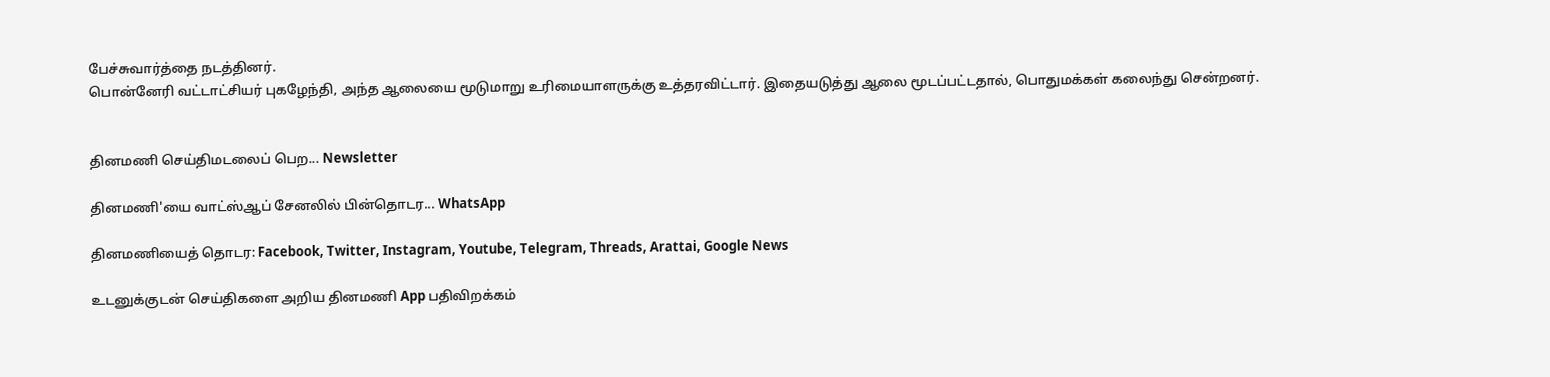பேச்சுவார்த்தை நடத்தினர்.
பொன்னேரி வட்டாட்சியர் புகழேந்தி, அந்த ஆலையை மூடுமாறு உரிமையாளருக்கு உத்தரவிட்டார். இதையடுத்து ஆலை மூடப்பட்டதால், பொதுமக்கள் கலைந்து சென்றனர்.


தினமணி செய்திமடலைப் பெற... Newsletter

தினமணி'யை வாட்ஸ்ஆப் சேனலில் பின்தொடர... WhatsApp

தினமணியைத் தொடர: Facebook, Twitter, Instagram, Youtube, Telegram, Threads, Arattai, Google News

உடனுக்குடன் செய்திகளை அறிய தினமணி App பதிவிறக்கம்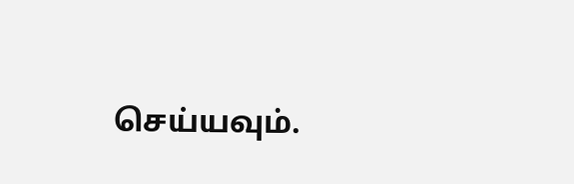செய்யவும்.